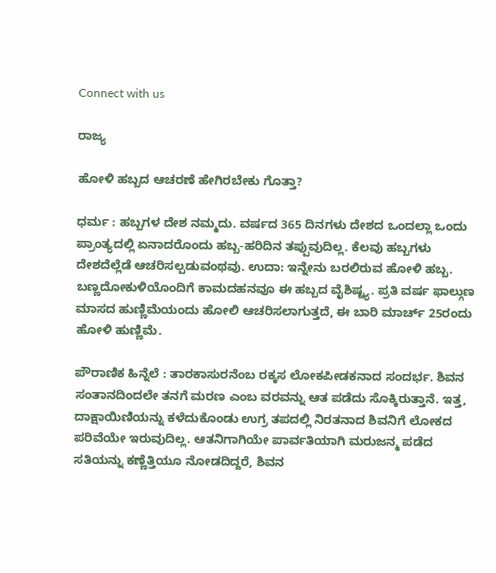Connect with us

ರಾಜ್ಯ

ಹೋಳಿ ಹಬ್ಬದ ಆಚರಣೆ ಹೇಗಿರಬೇಕು ಗೊತ್ತಾ?

ಧರ್ಮ : ಹಬ್ಬಗಳ ದೇಶ ನಮ್ಮದು. ವರ್ಷದ 365 ದಿನಗಳು ದೇಶದ ಒಂದಲ್ಲಾ ಒಂದು ಪ್ರಾಂತ್ಯದಲ್ಲಿ ಏನಾದರೊಂದು ಹಬ್ಬ-ಹರಿದಿನ ತಪ್ಪುವುದಿಲ್ಲ. ಕೆಲವು ಹಬ್ಬಗಳು ದೇಶದೆಲ್ಲೆಡೆ ಆಚರಿಸಲ್ಪಡುವಂಥವು. ಉದಾ: ಇನ್ನೇನು ಬರಲಿರುವ ಹೋಳಿ ಹಬ್ಬ. ಬಣ್ಣದೋಕುಳಿಯೊಂದಿಗೆ ಕಾಮದಹನವೂ ಈ ಹಬ್ಬದ ವೈಶಿಷ್ಟ್ಯ. ಪ್ರತಿ ವರ್ಷ ಫಾಲ್ಗುಣ ಮಾಸದ ಹುಣ್ಣಿಮೆಯಂದು ಹೋಲಿ ಆಚರಿಸಲಾಗುತ್ತದೆ, ಈ ಬಾರಿ ಮಾರ್ಚ್ 25ರಂದು ಹೋಳಿ ಹುಣ್ಣಿಮೆ.

ಪೌರಾಣಿಕ ಹಿನ್ನೆಲೆ : ತಾರಕಾಸುರನೆಂಬ ರಕ್ಕಸ ಲೋಕಪೀಡಕನಾದ ಸಂದರ್ಭ. ಶಿವನ ಸಂತಾನದಿಂದಲೇ ತನಗೆ ಮರಣ ಎಂಬ ವರವನ್ನು ಆತ ಪಡೆದು ಸೊಕ್ಕಿರುತ್ತಾನೆ. ಇತ್ತ, ದಾಕ್ಷಾಯಿಣಿಯನ್ನು ಕಳೆದುಕೊಂಡು ಉಗ್ರ ತಪದಲ್ಲಿ ನಿರತನಾದ ಶಿವನಿಗೆ ಲೋಕದ ಪರಿವೆಯೇ ಇರುವುದಿಲ್ಲ. ಆತನಿಗಾಗಿಯೇ ಪಾರ್ವತಿಯಾಗಿ ಮರುಜನ್ಮ ಪಡೆದ ಸತಿಯನ್ನು ಕಣ್ಣೆತ್ತಿಯೂ ನೋಡದಿದ್ದರೆ, ಶಿವನ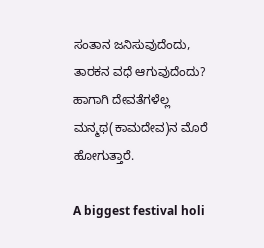ಸಂತಾನ ಜನಿಸುವುದೆಂದು, ತಾರಕನ ವಧೆ ಆಗುವುದೆಂದು? ಹಾಗಾಗಿ ದೇವತೆಗಳೆಲ್ಲ ಮನ್ಮಥ(ಕಾಮದೇವ)ನ ಮೊರೆ ಹೋಗುತ್ತಾರೆ.

A biggest festival holi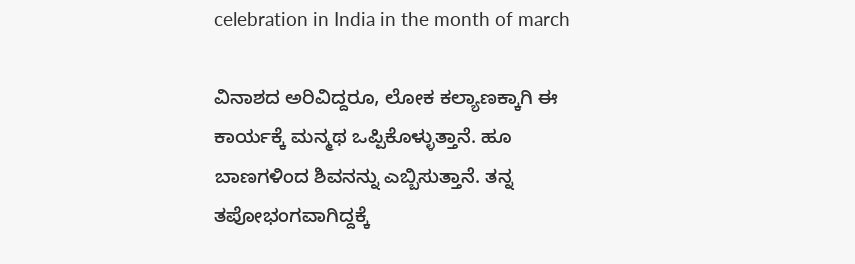celebration in India in the month of march

ವಿನಾಶದ ಅರಿವಿದ್ದರೂ, ಲೋಕ ಕಲ್ಯಾಣಕ್ಕಾಗಿ ಈ ಕಾರ್ಯಕ್ಕೆ ಮನ್ಮಥ ಒಪ್ಪಿಕೊಳ್ಳುತ್ತಾನೆ. ಹೂ ಬಾಣಗಳಿಂದ ಶಿವನನ್ನು ಎಬ್ಬಿಸುತ್ತಾನೆ. ತನ್ನ ತಪೋಭಂಗವಾಗಿದ್ದಕ್ಕೆ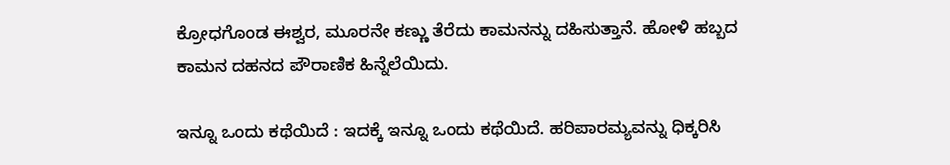ಕ್ರೋಧಗೊಂಡ ಈಶ್ವರ, ಮೂರನೇ ಕಣ್ಣು ತೆರೆದು ಕಾಮನನ್ನು ದಹಿಸುತ್ತಾನೆ. ಹೋಳಿ ಹಬ್ಬದ ಕಾಮನ ದಹನದ ಪೌರಾಣಿಕ ಹಿನ್ನೆಲೆಯಿದು.

ಇನ್ನೂ ಒಂದು ಕಥೆಯಿದೆ : ಇದಕ್ಕೆ ಇನ್ನೂ ಒಂದು ಕಥೆಯಿದೆ. ಹರಿಪಾರಮ್ಯವನ್ನು ಧಿಕ್ಕರಿಸಿ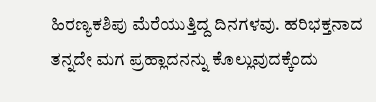ಹಿರಣ್ಯಕಶಿಪು ಮೆರೆಯುತ್ತಿದ್ದ ದಿನಗಳವು. ಹರಿಭಕ್ತನಾದ ತನ್ನದೇ ಮಗ ಪ್ರಹ್ಲಾದನನ್ನು ಕೊಲ್ಲುವುದಕ್ಕೆಂದು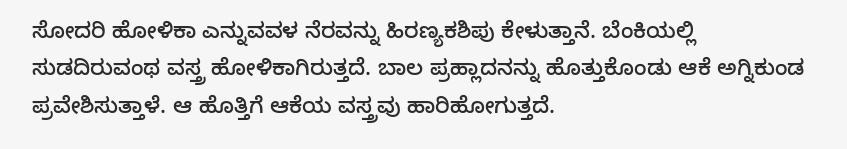ಸೋದರಿ ಹೋಳಿಕಾ ಎನ್ನುವವಳ ನೆರವನ್ನು ಹಿರಣ್ಯಕಶಿಪು ಕೇಳುತ್ತಾನೆ. ಬೆಂಕಿಯಲ್ಲಿ ಸುಡದಿರುವಂಥ ವಸ್ತ್ರ ಹೋಳಿಕಾಗಿರುತ್ತದೆ. ಬಾಲ ಪ್ರಹ್ಲಾದನನ್ನು ಹೊತ್ತುಕೊಂಡು ಆಕೆ ಅಗ್ನಿಕುಂಡ ಪ್ರವೇಶಿಸುತ್ತಾಳೆ. ಆ ಹೊತ್ತಿಗೆ ಆಕೆಯ ವಸ್ತ್ರವು ಹಾರಿಹೋಗುತ್ತದೆ.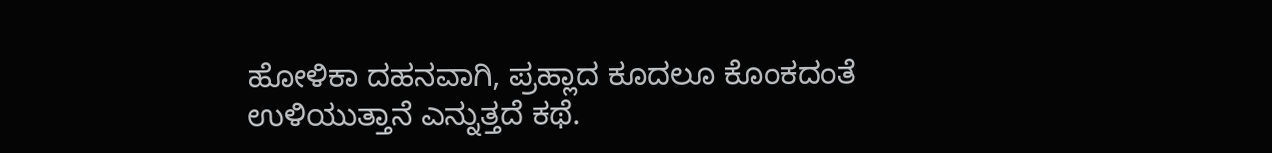ಹೋಳಿಕಾ ದಹನವಾಗಿ, ಪ್ರಹ್ಲಾದ ಕೂದಲೂ ಕೊಂಕದಂತೆ ಉಳಿಯುತ್ತಾನೆ ಎನ್ನುತ್ತದೆ ಕಥೆ.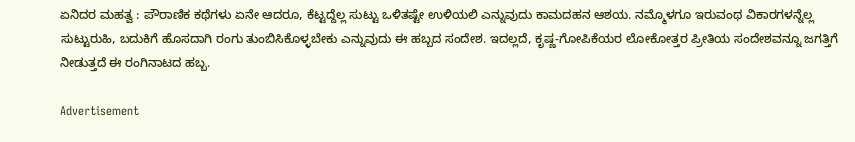ಏನಿದರ ಮಹತ್ವ : ಪೌರಾಣಿಕ ಕಥೆಗಳು ಏನೇ ಆದರೂ, ಕೆಟ್ಟದ್ದೆಲ್ಲ ಸುಟ್ಟು ಒಳಿತಷ್ಟೇ ಉಳಿಯಲಿ ಎನ್ನುವುದು ಕಾಮದಹನ ಆಶಯ. ನಮ್ಮೊಳಗೂ ಇರುವಂಥ ವಿಕಾರಗಳನ್ನೆಲ್ಲ ಸುಟ್ಟುರುಹಿ, ಬದುಕಿಗೆ ಹೊಸದಾಗಿ ರಂಗು ತುಂಬಿಸಿಕೊಳ್ಳಬೇಕು ಎನ್ನುವುದು ಈ ಹಬ್ಬದ ಸಂದೇಶ. ಇದಲ್ಲದೆ, ಕೃಷ್ಣ-ಗೋಪಿಕೆಯರ ಲೋಕೋತ್ತರ ಪ್ರೀತಿಯ ಸಂದೇಶವನ್ನೂ ಜಗತ್ತಿಗೆ ನೀಡುತ್ತದೆ ಈ ರಂಗಿನಾಟದ ಹಬ್ಬ.

Advertisement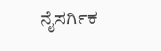ನೈಸರ್ಗಿಕ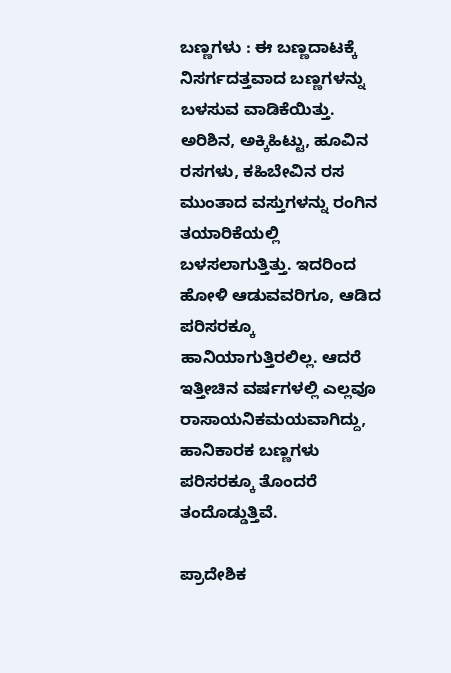ಬಣ್ಣಗಳು : ಈ ಬಣ್ಣದಾಟಕ್ಕೆ ನಿಸರ್ಗದತ್ತವಾದ ಬಣ್ಣಗಳನ್ನು ಬಳಸುವ ವಾಡಿಕೆಯಿತ್ತು. ಅರಿಶಿನ, ಅಕ್ಕಿಹಿಟ್ಟು, ಹೂವಿನ ರಸಗಳು, ಕಹಿಬೇವಿನ ರಸ ಮುಂತಾದ ವಸ್ತುಗಳನ್ನು ರಂಗಿನ ತಯಾರಿಕೆಯಲ್ಲಿ ಬಳಸಲಾಗುತ್ತಿತ್ತು. ಇದರಿಂದ ಹೋಳಿ ಆಡುವವರಿಗೂ, ಆಡಿದ ಪರಿಸರಕ್ಕೂ ಹಾನಿಯಾಗುತ್ತಿರಲಿಲ್ಲ. ಆದರೆ ಇತ್ತೀಚಿನ ವರ್ಷಗಳಲ್ಲಿ ಎಲ್ಲವೂ ರಾಸಾಯನಿಕಮಯವಾಗಿದ್ದು, ಹಾನಿಕಾರಕ ಬಣ್ಣಗಳು ಪರಿಸರಕ್ಕೂ ತೊಂದರೆ ತಂದೊಡ್ಡುತ್ತಿವೆ.

ಪ್ರಾದೇಶಿಕ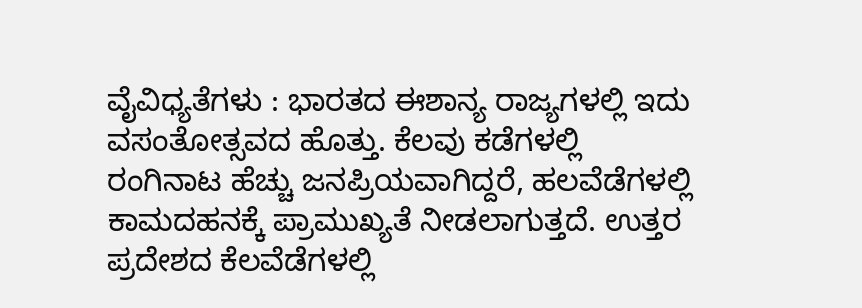ವೈವಿಧ್ಯತೆಗಳು : ಭಾರತದ ಈಶಾನ್ಯ ರಾಜ್ಯಗಳಲ್ಲಿ ಇದು ವಸಂತೋತ್ಸವದ ಹೊತ್ತು. ಕೆಲವು ಕಡೆಗಳಲ್ಲಿ ರಂಗಿನಾಟ ಹೆಚ್ಚು ಜನಪ್ರಿಯವಾಗಿದ್ದರೆ, ಹಲವೆಡೆಗಳಲ್ಲಿ ಕಾಮದಹನಕ್ಕೆ ಪ್ರಾಮುಖ್ಯತೆ ನೀಡಲಾಗುತ್ತದೆ. ಉತ್ತರ ಪ್ರದೇಶದ ಕೆಲವೆಡೆಗಳಲ್ಲಿ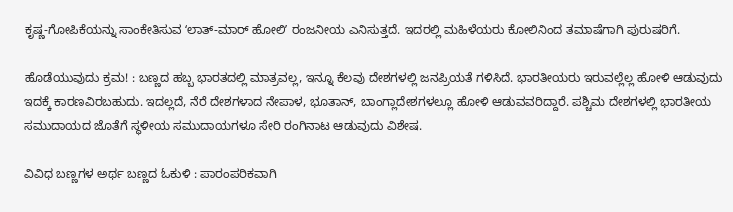ಕೃಷ್ಣ-ಗೋಪಿಕೆಯನ್ನು ಸಾಂಕೇತಿಸುವ ʻಲಾತ್-ಮಾರ್ ಹೋಲಿʼ ರಂಜನೀಯ ಎನಿಸುತ್ತದೆ. ಇದರಲ್ಲಿ ಮಹಿಳೆಯರು ಕೋಲಿನಿಂದ ತಮಾಷೆಗಾಗಿ ಪುರುಷರಿಗೆ.

ಹೊಡೆಯುವುದು ಕ್ರಮ! : ಬಣ್ಣದ ಹಬ್ಬ ಭಾರತದಲ್ಲಿ ಮಾತ್ರವಲ್ಲ, ಇನ್ನೂ ಕೆಲವು ದೇಶಗಳಲ್ಲಿ ಜನಪ್ರಿಯತೆ ಗಳಿಸಿದೆ. ಭಾರತೀಯರು ಇರುವಲ್ಲೆಲ್ಲ ಹೋಳಿ ಆಡುವುದು ಇದಕ್ಕೆ ಕಾರಣವಿರಬಹುದು. ಇದಲ್ಲದೆ, ನೆರೆ ದೇಶಗಳಾದ ನೇಪಾಳ, ಭೂತಾನ್, ಬಾಂಗ್ಲಾದೇಶಗಳಲ್ಲೂ ಹೋಳಿ ಆಡುವವರಿದ್ದಾರೆ. ಪಶ್ಚಿಮ ದೇಶಗಳಲ್ಲಿ ಭಾರತೀಯ ಸಮುದಾಯದ ಜೊತೆಗೆ ಸ್ಥಳೀಯ ಸಮುದಾಯಗಳೂ ಸೇರಿ ರಂಗಿನಾಟ ಆಡುವುದು ವಿಶೇಷ.

ವಿವಿಧ ಬಣ್ಣಗಳ ಅರ್ಥ ಬಣ್ಣದ ಓಕುಳಿ : ಪಾರಂಪರಿಕವಾಗಿ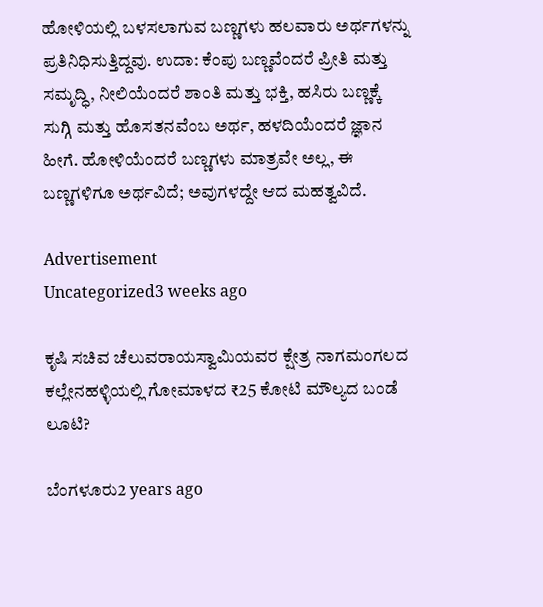ಹೋಳಿಯಲ್ಲಿ ಬಳಸಲಾಗುವ ಬಣ್ಣಗಳು ಹಲವಾರು ಅರ್ಥಗಳನ್ನು ಪ್ರತಿನಿಧಿಸುತ್ತಿದ್ದವು. ಉದಾ: ಕೆಂಪು ಬಣ್ಣವೆಂದರೆ ಪ್ರೀತಿ ಮತ್ತು ಸಮೃದ್ಧಿ, ನೀಲಿಯೆಂದರೆ ಶಾಂತಿ ಮತ್ತು ಭಕ್ತಿ, ಹಸಿರು ಬಣ್ಣಕ್ಕೆ ಸುಗ್ಗಿ ಮತ್ತು ಹೊಸತನವೆಂಬ ಅರ್ಥ, ಹಳದಿಯೆಂದರೆ ಜ್ಞಾನ ಹೀಗೆ. ಹೋಳಿಯೆಂದರೆ ಬಣ್ಣಗಳು ಮಾತ್ರವೇ ಅಲ್ಲ, ಈ ಬಣ್ಣಗಳಿಗೂ ಅರ್ಥವಿದೆ; ಅವುಗಳದ್ದೇ ಆದ ಮಹತ್ವವಿದೆ.

Advertisement
Uncategorized3 weeks ago

ಕೃಷಿ ಸಚಿವ ಚೆಲುವರಾಯಸ್ವಾಮಿಯವರ ಕ್ಷೇತ್ರ ನಾಗಮಂಗಲದ ಕಲ್ಲೇನಹಳ್ಳಿಯಲ್ಲಿ ಗೋಮಾಳದ ₹25 ಕೋಟಿ ಮೌಲ್ಯದ ಬಂಡೆ ಲೂಟಿ?

ಬೆಂಗಳೂರು2 years ago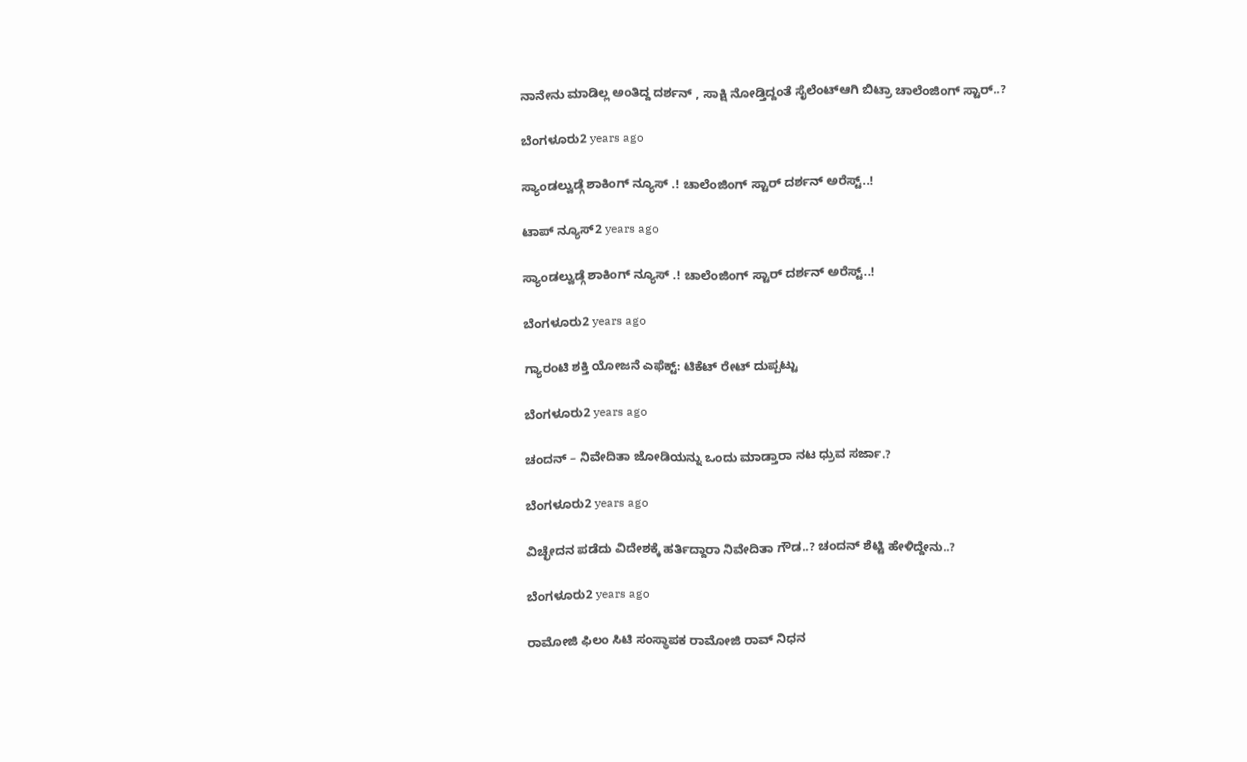ನಾನೇನು ಮಾಡಿಲ್ಲ ಅಂತಿದ್ದ ದರ್ಶನ್ , ಸಾಕ್ಷಿ ನೋಡ್ತಿದ್ದಂತೆ ಸೈಲೆಂಟ್ಆಗಿ ಬಿಟ್ರಾ ಚಾಲೆಂಜಿಂಗ್ ಸ್ಟಾರ್..?

ಬೆಂಗಳೂರು2 years ago

ಸ್ಯಾಂಡಲ್ವುಡ್ಗೆ ಶಾಕಿಂಗ್ ನ್ಯೂಸ್ .! ಚಾಲೆಂಜಿಂಗ್ ಸ್ಟಾರ್ ದರ್ಶನ್ ಅರೆಸ್ಟ್..!

ಟಾಪ್ ನ್ಯೂಸ್2 years ago

ಸ್ಯಾಂಡಲ್ವುಡ್ಗೆ ಶಾಕಿಂಗ್ ನ್ಯೂಸ್ .! ಚಾಲೆಂಜಿಂಗ್ ಸ್ಟಾರ್ ದರ್ಶನ್ ಅರೆಸ್ಟ್..!

ಬೆಂಗಳೂರು2 years ago

ಗ್ಯಾರಂಟಿ ಶಕ್ತಿ ಯೋಜನೆ ಎಫೆಕ್ಟ್: ಟಿಕೆಟ್ ರೇಟ್ ದುಪ್ಪಟ್ಟು

ಬೆಂಗಳೂರು2 years ago

ಚಂದನ್ – ನಿವೇದಿತಾ ಜೋಡಿಯನ್ನು ಒಂದು ಮಾಡ್ತಾರಾ ನಟ ಧ್ರುವ ಸರ್ಜಾ.?

ಬೆಂಗಳೂರು2 years ago

ವಿಚ್ಛೇದನ ಪಡೆದು ವಿದೇಶಕ್ಕೆ ಹರ್ತಿದ್ದಾರಾ ನಿವೇದಿತಾ ಗೌಡ..? ಚಂದನ್ ಶೆಟ್ಟಿ ಹೇಳಿದ್ದೇನು..?

ಬೆಂಗಳೂರು2 years ago

ರಾಮೋಜಿ ಫಿಲಂ ಸಿಟಿ ಸಂಸ್ಥಾಪಕ ರಾಮೋಜಿ ರಾವ್ ನಿಧನ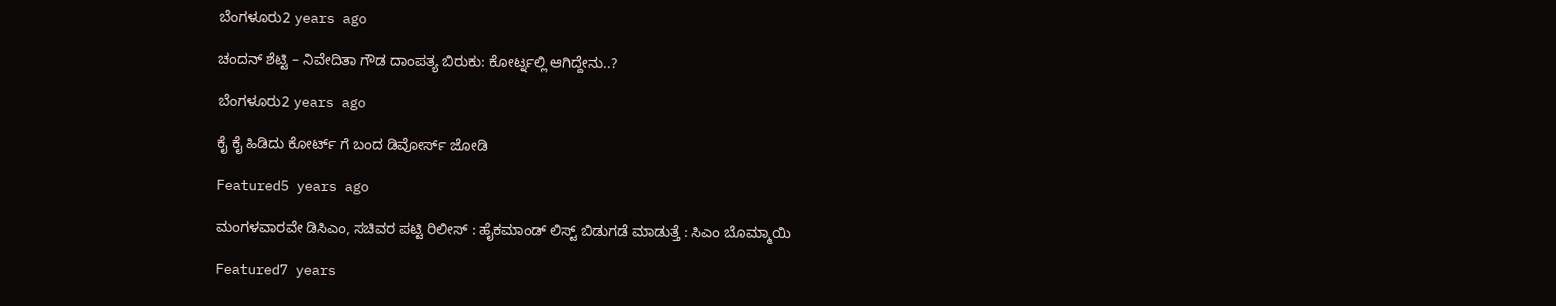ಬೆಂಗಳೂರು2 years ago

ಚಂದನ್ ಶೆಟ್ಟಿ – ನಿವೇದಿತಾ ಗೌಡ ದಾಂಪತ್ಯ ಬಿರುಕು: ಕೋರ್ಟ್ನಲ್ಲಿ ಆಗಿದ್ದೇನು..?

ಬೆಂಗಳೂರು2 years ago

ಕೈ ಕೈ ಹಿಡಿದು ಕೋರ್ಟ್ ಗೆ ಬಂದ ಡಿವೋರ್ಸ್ ಜೋಡಿ

Featured5 years ago

ಮಂಗಳವಾರವೇ ಡಿಸಿಎಂ, ಸಚಿವರ ಪಟ್ಟಿ ರಿಲೀಸ್ : ಹೈಕಮಾಂಡ್ ಲಿಸ್ಟ್ ಬಿಡುಗಡೆ ಮಾಡುತ್ತೆ : ಸಿಎಂ ಬೊಮ್ಮಾಯಿ

Featured7 years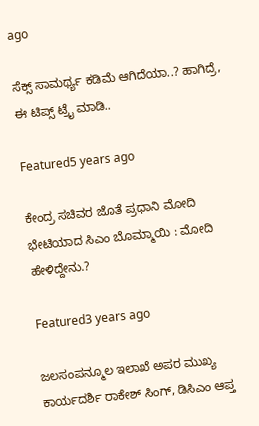ago

ಸೆಕ್ಸ್ ಸಾಮರ್ಥ್ಯ ಕಡಿಮೆ ಆಗಿದೆಯಾ..? ಹಾಗಿದ್ರೆ, ಈ ಟಿಪ್ಸ್ ಟ್ರೈ ಮಾಡಿ..

Featured5 years ago

ಕೇಂದ್ರ ಸಚಿವರ ಜೊತೆ ಪ್ರಧಾನಿ ಮೋದಿ ಭೇಟಿಯಾದ ಸಿಎಂ ಬೊಮ್ಮಾಯಿ : ಮೋದಿ ಹೇಳಿದ್ದೇನು.?

Featured3 years ago

ಜಲಸಂಪನ್ಮೂಲ ಇಲಾಖೆ ಅಪರ ಮುಖ್ಯ ಕಾರ್ಯದರ್ಶಿ ರಾಕೇಶ್ ಸಿಂಗ್, ಡಿಸಿಎಂ ಆಪ್ತ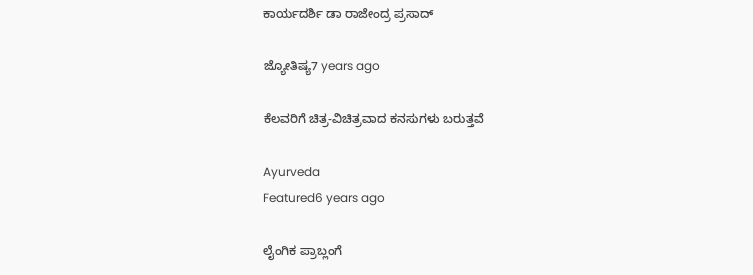ಕಾರ್ಯದರ್ಶಿ ಡಾ ರಾಜೇಂದ್ರ ಪ್ರಸಾದ್

ಜ್ಯೋತಿಷ್ಯ7 years ago

ಕೆಲವರಿಗೆ ಚಿತ್ರ-ವಿಚಿತ್ರವಾದ ಕನಸುಗಳು ಬರುತ್ತವೆ

Ayurveda
Featured6 years ago

ಲೈಂಗಿಕ ಪ್ರಾಬ್ಲಂಗೆ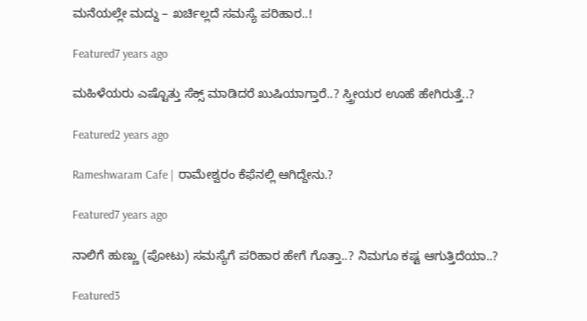ಮನೆಯಲ್ಲೇ ಮದ್ದು – ಖರ್ಚಿಲ್ಲದೆ ಸಮಸ್ಯೆ ಪರಿಹಾರ..!

Featured7 years ago

ಮಹಿಳೆಯರು ಎಷ್ಟೊತ್ತು ಸೆಕ್ಸ್ ಮಾಡಿದರೆ ಖುಷಿಯಾಗ್ತಾರೆ..? ಸ್ತ್ರೀಯರ ಊಹೆ ಹೇಗಿರುತ್ತೆ..?

Featured2 years ago

Rameshwaram Cafe | ರಾಮೇಶ್ವರಂ ಕೆಫೆನಲ್ಲಿ ಆಗಿದ್ದೇನು.?

Featured7 years ago

ನಾಲಿಗೆ ಹುಣ್ಣು (ಪೋಟು) ಸಮಸ್ಯೆಗೆ ಪರಿಹಾರ ಹೇಗೆ ಗೊತ್ತಾ..? ನಿಮಗೂ ಕಷ್ಟ ಆಗುತ್ತಿದೆಯಾ..?

Featured3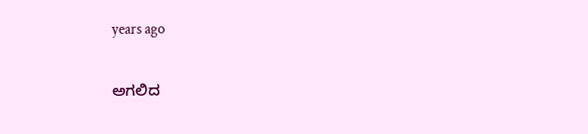years ago

ಅಗಲಿದ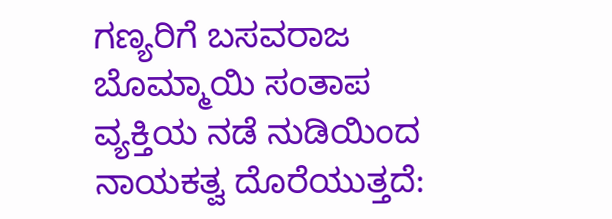ಗಣ್ಯರಿಗೆ ಬಸವರಾಜ ಬೊಮ್ಮಾಯಿ ಸಂತಾಪ
ವ್ಯಕ್ತಿಯ ನಡೆ ನುಡಿಯಿಂದ ನಾಯಕತ್ವ ದೊರೆಯುತ್ತದೆ: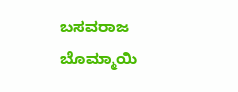ಬಸವರಾಜ ಬೊಮ್ಮಾಯಿ